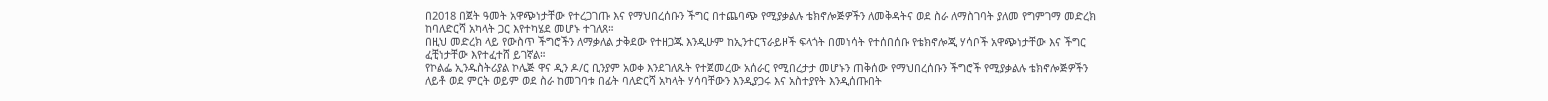በ2018 በጀት ዓመት አዋጭነታቸው የተረጋገጡ እና የማህበረሰቡን ችግር በተጨባጭ የሚያቃልሉ ቴክኖሎጅዎችን ለመቅዳትና ወደ ስራ ለማስገባት ያለመ የግምገማ መድረክ ከባለድርሻ አካላት ጋር እየተካሄደ መሆኑ ተገለጸ።
በዚህ መድረክ ላይ የውስጥ ችግሮችን ለማቃለል ታቅደው የተዘጋጁ እንዲሁም ከኢንተርፕራይዞች ፍላጎት በመነሳት የተሰበሰቡ የቴክኖሎጂ ሃሳቦች አዋጭነታቸው እና ችግር ፈቺነታቸው እየተፈተሸ ይገኛል።
የኮልፌ ኢንዱስትሪያል ኮሌጅ ዋና ዲን ዶ/ር ቢንያም አወቀ እንደገለጹት የተጀመረው አሰራር የሚበረታታ መሆኑን ጠቅሰው የማህበረሰቡን ችግሮች የሚያቃልሉ ቴክኖሎጅዎችን ለይቶ ወደ ምርት ወይም ወደ ስራ ከመገባቱ በፊት ባለድርሻ አካላት ሃሳባቸውን እንዲያጋሩ እና አስተያየት እንዲሰጡበት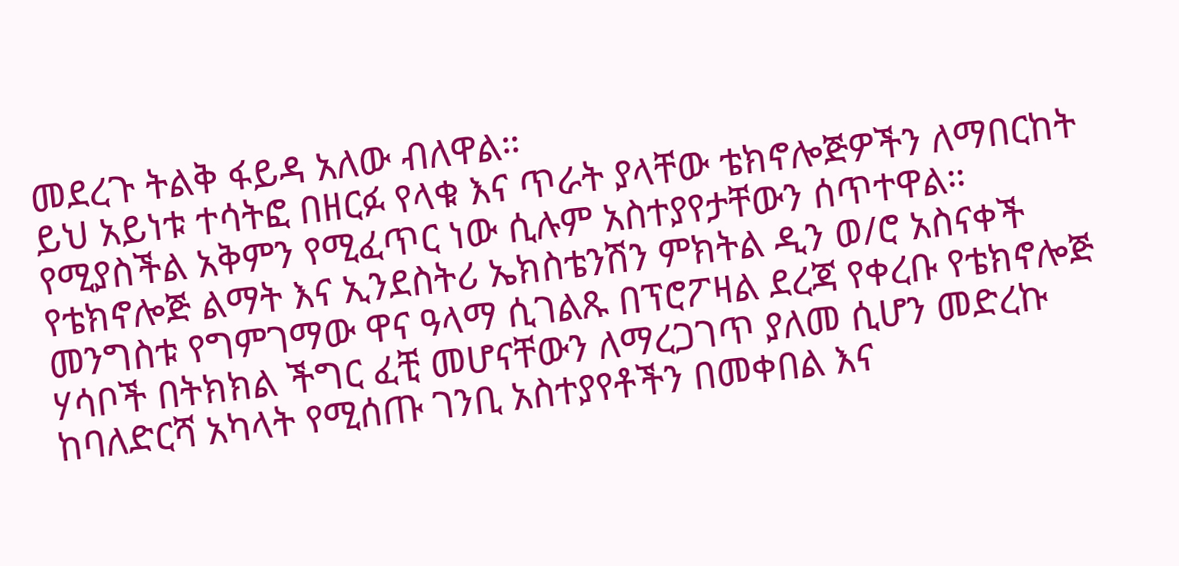መደረጉ ትልቅ ፋይዳ አለው ብለዋል።
ይህ አይነቱ ተሳትፎ በዘርፉ የላቁ እና ጥራት ያላቸው ቴክኖሎጅዎችን ለማበርከት የሚያስችል አቅምን የሚፈጥር ነው ሲሉም አስተያየታቸውን ሰጥተዋል።
የቴክኖሎጅ ልማት እና ኢንደስትሪ ኤክስቴንሽን ምክትል ዲን ወ/ሮ አስናቀች መንግስቱ የግምገማው ዋና ዓላማ ሲገልጹ በፕሮፖዛል ደረጃ የቀረቡ የቴክኖሎጅ ሃሳቦች በትክክል ችግር ፈቺ መሆናቸውን ለማረጋገጥ ያለመ ሲሆን መድረኩ ከባለድርሻ አካላት የሚሰጡ ገንቢ አስተያየቶችን በመቀበል እና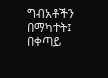ግብአቶችን በማካተት፤ በቀጣይ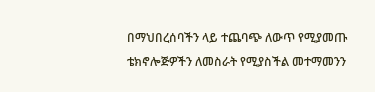በማህበረሰባችን ላይ ተጨባጭ ለውጥ የሚያመጡ ቴክኖሎጅዎችን ለመስራት የሚያስችል መተማመንን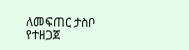ለመፍጠር ታስቦ የተዘጋጀ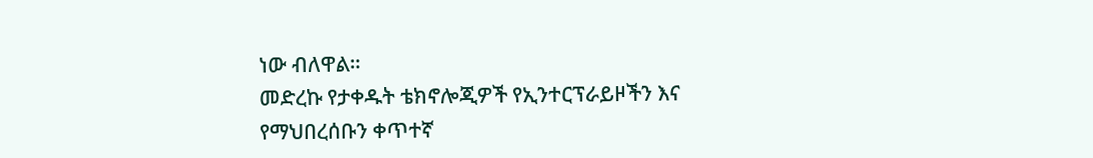ነው ብለዋል።
መድረኩ የታቀዱት ቴክኖሎጂዎች የኢንተርፕራይዞችን እና የማህበረሰቡን ቀጥተኛ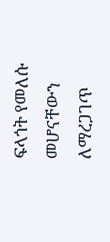ፍላጎት የመለሱ መሆናቸውን ለማረጋገጥ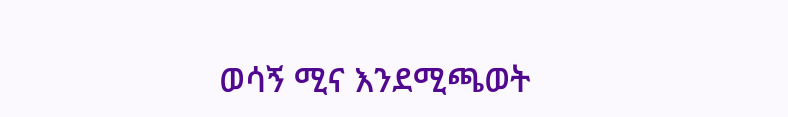ወሳኝ ሚና እንደሚጫወት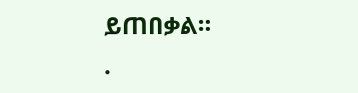ይጠበቃል።
.